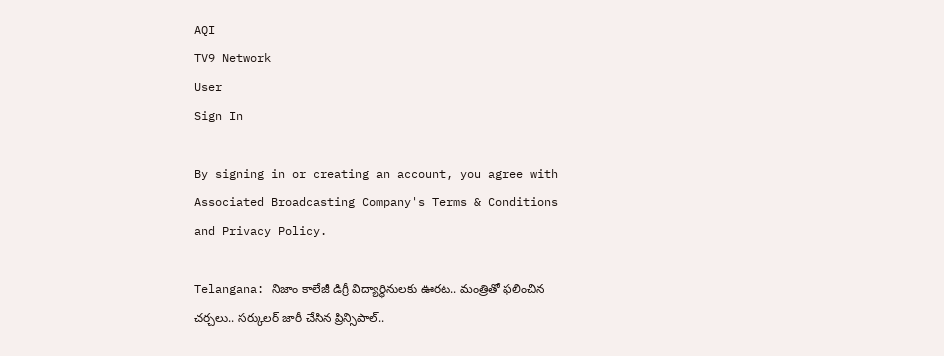AQI
TV9 Network
User
Sign In

By signing in or creating an account, you agree with Associated Broadcasting Company's Terms & Conditions and Privacy Policy.

Telangana: నిజాం కాలేజీ డిగ్రీ విద్యార్థినులకు ఊరట.. మంత్రితో ఫలించిన చర్చలు.. సర్కులర్‌ జారీ చేసిన ప్రిన్సిపాల్‌..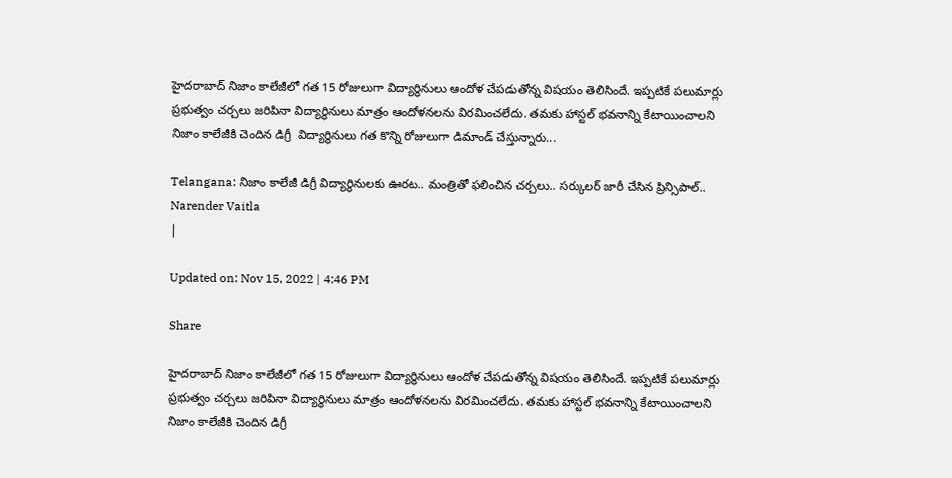హైదరాబాద్‌ నిజాం కాలేజీలో గత 15 రోజులుగా విద్యార్థినులు ఆందోళ చేపడుతోన్న విషయం తెలిసిందే. ఇప్పటికే పలుమార్లు ప్రభుత్వం చర్చలు జరిపినా విద్యార్థినులు మాత్రం ఆందోళనలను విరమించలేదు. తమకు హాస్టల్‌ భవనాన్ని కేటాయించాలని నిజాం కాలేజీకి చెందిన డిగ్రీ  విద్యార్థినులు గత కొన్ని రోజులుగా డిమాండ్‌ చేస్తున్నారు...

Telangana: నిజాం కాలేజీ డిగ్రీ విద్యార్థినులకు ఊరట.. మంత్రితో ఫలించిన చర్చలు.. సర్కులర్‌ జారీ చేసిన ప్రిన్సిపాల్‌..
Narender Vaitla
|

Updated on: Nov 15, 2022 | 4:46 PM

Share

హైదరాబాద్‌ నిజాం కాలేజీలో గత 15 రోజులుగా విద్యార్థినులు ఆందోళ చేపడుతోన్న విషయం తెలిసిందే. ఇప్పటికే పలుమార్లు ప్రభుత్వం చర్చలు జరిపినా విద్యార్థినులు మాత్రం ఆందోళనలను విరమించలేదు. తమకు హాస్టల్‌ భవనాన్ని కేటాయించాలని నిజాం కాలేజీకి చెందిన డిగ్రీ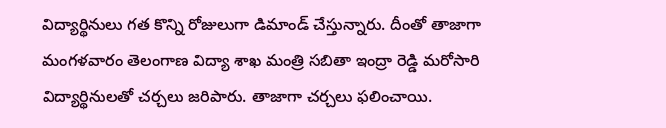విద్యార్థినులు గత కొన్ని రోజులుగా డిమాండ్‌ చేస్తున్నారు. దీంతో తాజాగా మంగళవారం తెలంగాణ విద్యా శాఖ మంత్రి సబితా ఇంద్రా రెడ్డి మరోసారి విద్యార్థినులతో చర్చలు జరిపారు. తాజాగా చర్చలు ఫలించాయి.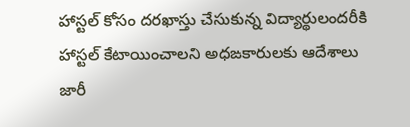హాస్టల్‌ కోసం దరఖాస్తు చేసుకున్న విద్యార్థులందరీకి హాస్టల్‌ కేటాయించాలని అధఙకారులకు ఆదేశాలు జారీ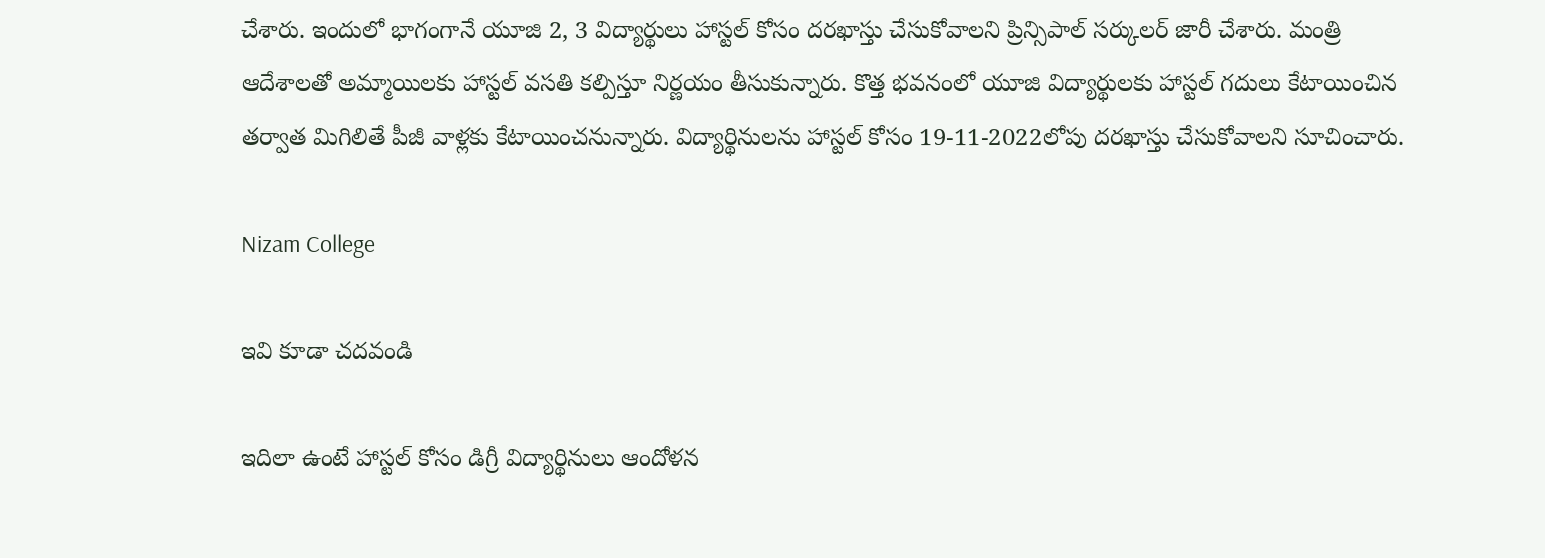చేశారు. ఇందులో భాగంగానే యూజి 2, 3 విద్యార్థులు హాస్టల్ కోసం దరఖాస్తు చేసుకోవాలని ప్రిన్సిపాల్ సర్కులర్ జారీ చేశారు. మంత్రి ఆదేశాలతో అమ్మాయిలకు హాస్టల్ వసతి కల్పిస్తూ నిర్ణయం తీసుకున్నారు. కొత్త భవనంలో యూజి విద్యార్థులకు హాస్టల్‌ గదులు కేటాయించిన తర్వాత మిగిలితే పీజీ వాళ్లకు కేటాయించనున్నారు. విద్యార్థినులను హాస్టల్ కోసం 19-11-2022లోపు దరఖాస్తు చేసుకోవాలని సూచించారు.

Nizam College

ఇవి కూడా చదవండి

ఇదిలా ఉంటే హాస్టల్ కోసం డిగ్రీ విద్యార్థినులు ఆందోళన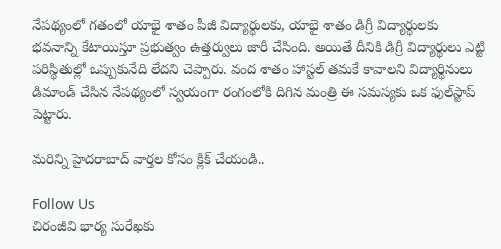నేపథ్యంలో గతంలో యాభై శాతం పీజీ విద్యార్థులకు, యాభై శాతం డిగ్రీ విద్యార్థులకు భవనాన్ని కేటాయిస్తూ ప్రభుత్వం ఉత్తర్వులు జారీ చేసింది. అయితే దీనికి డిగ్రీ విద్యార్థులు ఎట్టి పరిస్థితుల్లో ఒప్పుకునేది లేదని చెప్పారు. వంద శాతం హాస్టల్ తమకే కావాలని విద్యార్థినులు డిమాండ్‌ చేసిన నేపథ్యంలో స్వయంగా రంగంలోకి దిగిన మంత్రి ఈ సమస్యకు ఒక ఫుల్‌స్టాప్‌ పెట్టారు.

మరిన్ని హైదరాబాద్ వార్తల కోసం క్లిక్ చేయండి..

Follow Us
చిరంజీవి భార్య సురేఖకు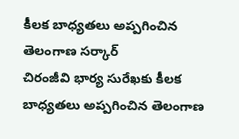కీలక బాధ్యతలు అప్పగించిన తెలంగాణ సర్కార్
చిరంజీవి భార్య సురేఖకు కీలక బాధ్యతలు అప్పగించిన తెలంగాణ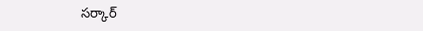సర్కార్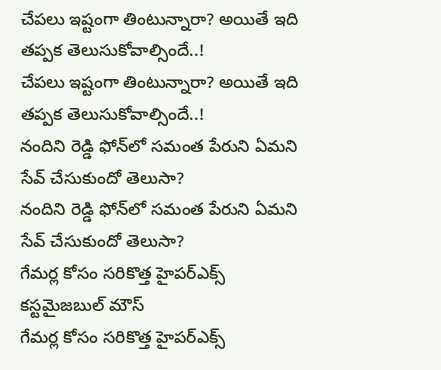చేపలు ఇష్టంగా తింటున్నారా? అయితే ఇది తప్పక తెలుసుకోవాల్సిందే..!
చేపలు ఇష్టంగా తింటున్నారా? అయితే ఇది తప్పక తెలుసుకోవాల్సిందే..!
నందిని రెడ్డి ఫోన్‌లో సమంత పేరుని ఏమని సేవ్ చేసుకుందో తెలుసా?
నందిని రెడ్డి ఫోన్‌లో సమంత పేరుని ఏమని సేవ్ చేసుకుందో తెలుసా?
గేమర్ల కోసం సరికొత్త హైపర్‌ఎక్స్ కస్టమైజబుల్ మౌస్
గేమర్ల కోసం సరికొత్త హైపర్‌ఎక్స్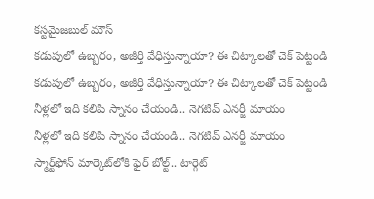కస్టమైజబుల్ మౌస్
కడుపులో ఉబ్బరం, అజీర్తి వేధిస్తున్నాయా? ఈ చిట్కాలతో చెక్ పెట్టండి
కడుపులో ఉబ్బరం, అజీర్తి వేధిస్తున్నాయా? ఈ చిట్కాలతో చెక్ పెట్టండి
నీళ్లలో ఇది కలిపి స్నానం చేయండి.. నెగటివ్ ఎనర్జీ మాయం
నీళ్లలో ఇది కలిపి స్నానం చేయండి.. నెగటివ్ ఎనర్జీ మాయం
స్మార్ట్‌ఫోన్ మార్కెట్‌లోకి ఫైర్‌‌ బోల్ట్‌.. టార్గెట్‌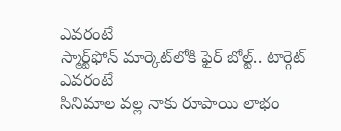ఎవరంటే
స్మార్ట్‌ఫోన్ మార్కెట్‌లోకి ఫైర్‌‌ బోల్ట్‌.. టార్గెట్‌ ఎవరంటే
సినిమాల వల్ల నాకు రూపాయి లాభం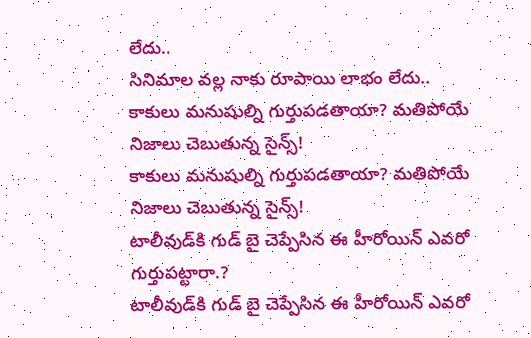లేదు..
సినిమాల వల్ల నాకు రూపాయి లాభం లేదు..
కాకులు మనుషుల్ని గుర్తుపడతాయా? మతిపోయే నిజాలు చెబుతున్న సైన్స్!
కాకులు మనుషుల్ని గుర్తుపడతాయా? మతిపోయే నిజాలు చెబుతున్న సైన్స్!
టాలీవుడ్‌కి గుడ్ బై చెప్పేసిన ఈ హీరోయిన్ ఎవరో గుర్తుపట్టారా.?
టాలీవుడ్‌కి గుడ్ బై చెప్పేసిన ఈ హీరోయిన్ ఎవరో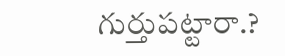గుర్తుపట్టారా.?